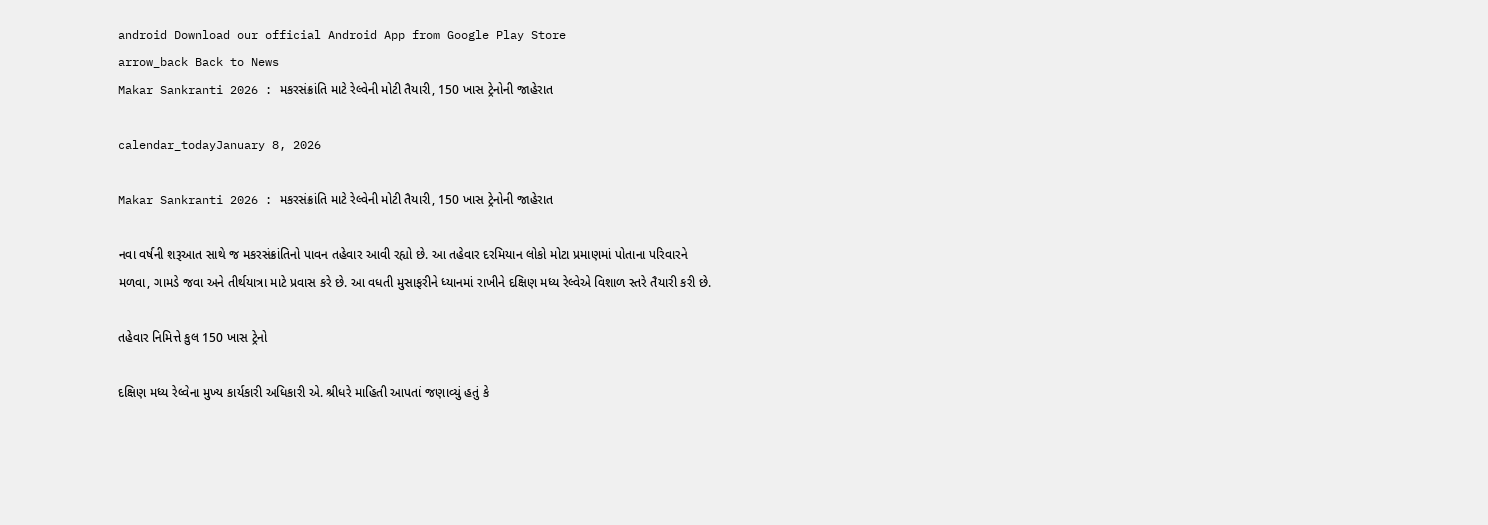android Download our official Android App from Google Play Store
arrow_back Back to News
Makar Sankranti 2026 : મકરસંક્રાંતિ માટે રેલ્વેની મોટી તૈયારી, 150 ખાસ ટ્રેનોની જાહેરાત

calendar_todayJanuary 8, 2026

Makar Sankranti 2026 : મકરસંક્રાંતિ માટે રેલ્વેની મોટી તૈયારી, 150 ખાસ ટ્રેનોની જાહેરાત

નવા વર્ષની શરૂઆત સાથે જ મકરસંક્રાંતિનો પાવન તહેવાર આવી રહ્યો છે. આ તહેવાર દરમિયાન લોકો મોટા પ્રમાણમાં પોતાના પરિવારને મળવા, ગામડે જવા અને તીર્થયાત્રા માટે પ્રવાસ કરે છે. આ વધતી મુસાફરીને ધ્યાનમાં રાખીને દક્ષિણ મધ્ય રેલ્વેએ વિશાળ સ્તરે તૈયારી કરી છે.

તહેવાર નિમિત્તે કુલ 150 ખાસ ટ્રેનો

દક્ષિણ મધ્ય રેલ્વેના મુખ્ય કાર્યકારી અધિકારી એ. શ્રીધરે માહિતી આપતાં જણાવ્યું હતું કે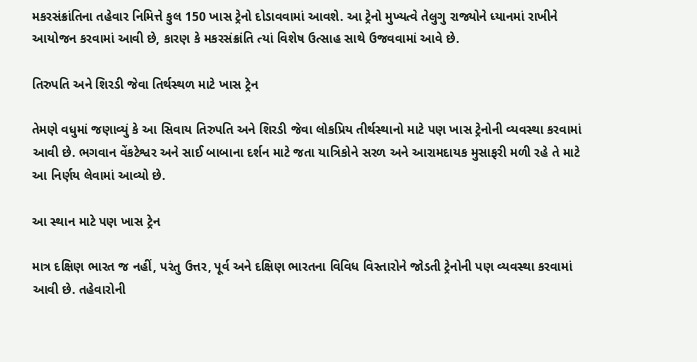મકરસંક્રાંતિના તહેવાર નિમિત્તે કુલ 150 ખાસ ટ્રેનો દોડાવવામાં આવશે. આ ટ્રેનો મુખ્યત્વે તેલુગુ રાજ્યોને ધ્યાનમાં રાખીને આયોજન કરવામાં આવી છે, કારણ કે મકરસંક્રાંતિ ત્યાં વિશેષ ઉત્સાહ સાથે ઉજવવામાં આવે છે.

તિરુપતિ અને શિરડી જેવા તિર્થસ્થળ માટે ખાસ ટ્રેન

તેમણે વધુમાં જણાવ્યું કે આ સિવાય તિરુપતિ અને શિરડી જેવા લોકપ્રિય તીર્થસ્થાનો માટે પણ ખાસ ટ્રેનોની વ્યવસ્થા કરવામાં આવી છે. ભગવાન વેંકટેશ્વર અને સાઈ બાબાના દર્શન માટે જતા યાત્રિકોને સરળ અને આરામદાયક મુસાફરી મળી રહે તે માટે આ નિર્ણય લેવામાં આવ્યો છે.

આ સ્થાન માટે પણ ખાસ ટ્રેન

માત્ર દક્ષિણ ભારત જ નહીં, પરંતુ ઉત્તર, પૂર્વ અને દક્ષિણ ભારતના વિવિધ વિસ્તારોને જોડતી ટ્રેનોની પણ વ્યવસ્થા કરવામાં આવી છે. તહેવારોની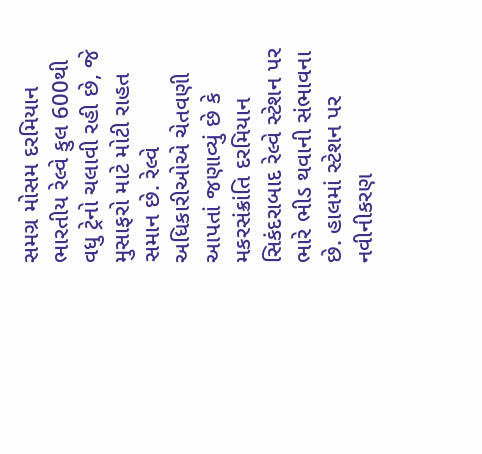સમગ્ર મોસમ દરમિયાન ભારતીય રેલ્વે કુલ 600થી વધુ ટ્રેનો ચલાવી રહી છે, જે મુસાફરો માટે મોટી રાહત સમાન છે. રેલ્વે અધિકારીઓએ ચેતવણી આપતાં જણાવ્યું છે કે મકરસંક્રાંતિ દરમિયાન સિકંદરાબાદ રેલ્વે સ્ટેશન પર ભારે ભીડ થવાની સંભાવના છે. હાલમાં સ્ટેશન પર નવીનીકરણ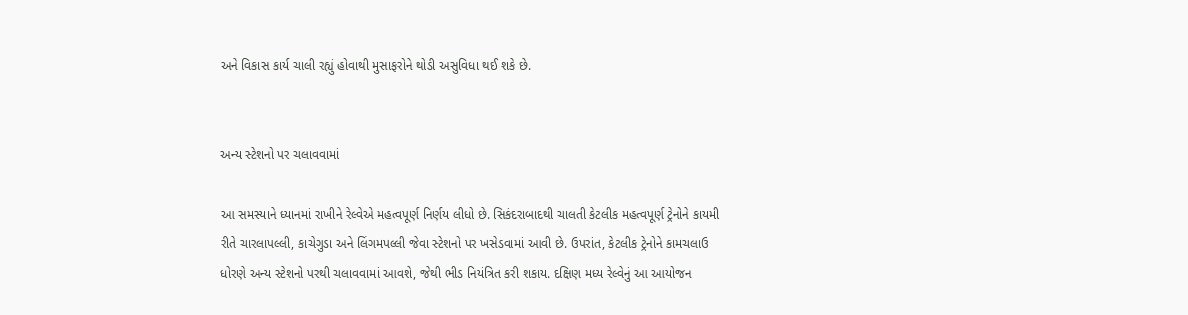અને વિકાસ કાર્ય ચાલી રહ્યું હોવાથી મુસાફરોને થોડી અસુવિધા થઈ શકે છે.


અન્ય સ્ટેશનો પર ચલાવવામાં

આ સમસ્યાને ધ્યાનમાં રાખીને રેલ્વેએ મહત્વપૂર્ણ નિર્ણય લીધો છે. સિકંદરાબાદથી ચાલતી કેટલીક મહત્વપૂર્ણ ટ્રેનોને કાયમી રીતે ચારલાપલ્લી, કાચેગુડા અને લિંગમપલ્લી જેવા સ્ટેશનો પર ખસેડવામાં આવી છે. ઉપરાંત, કેટલીક ટ્રેનોને કામચલાઉ ધોરણે અન્ય સ્ટેશનો પરથી ચલાવવામાં આવશે, જેથી ભીડ નિયંત્રિત કરી શકાય. દક્ષિણ મધ્ય રેલ્વેનું આ આયોજન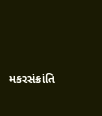મકરસંક્રાંતિ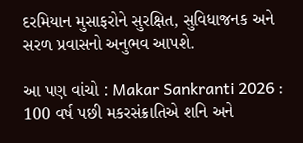દરમિયાન મુસાફરોને સુરક્ષિત, સુવિધાજનક અને સરળ પ્રવાસનો અનુભવ આપશે.

આ પણ વાંચો : Makar Sankranti 2026 : 100 વર્ષ પછી મકરસંક્રાતિએ શનિ અને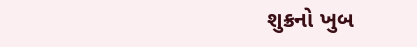શુક્રનો ખુબ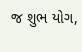જ શુભ યોગ,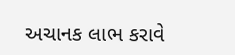અચાનક લાભ કરાવે